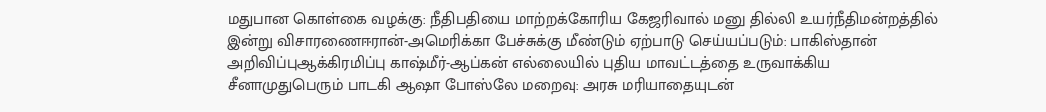மதுபான கொள்கை வழக்கு: நீதிபதியை மாற்றக்கோரிய கேஜரிவால் மனு தில்லி உயர்நீதிமன்றத்தில் இன்று விசாரணைஈரான்-அமெரிக்கா பேச்சுக்கு மீண்டும் ஏற்பாடு செய்யப்படும்: பாகிஸ்தான் அறிவிப்புஆக்கிரமிப்பு காஷ்மீர்-ஆப்கன் எல்லையில் புதிய மாவட்டத்தை உருவாக்கிய சீனாமுதுபெரும் பாடகி ஆஷா போஸ்லே மறைவு: அரசு மரியாதையுடன்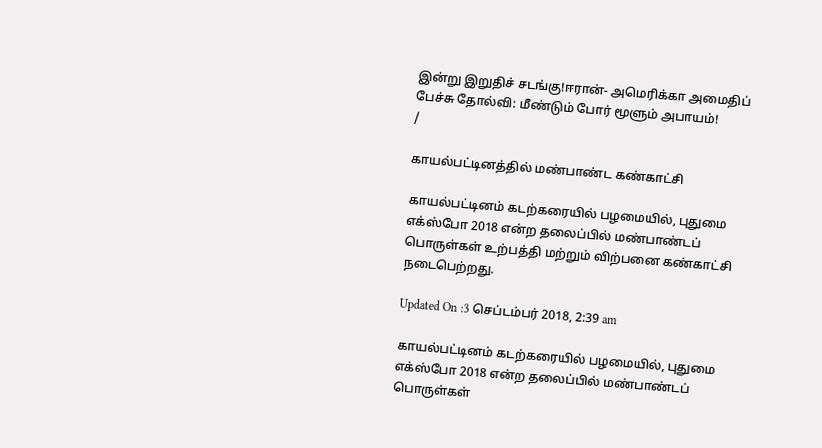இன்று இறுதிச் சடங்கு!ஈரான்- அமெரிக்கா அமைதிப் பேச்சு தோல்வி: மீண்டும் போர் மூளும் அபாயம்!
/

காயல்பட்டினத்தில் மண்பாண்ட கண்காட்சி

காயல்பட்டினம் கடற்கரையில் பழமையில், புதுமை எக்ஸ்போ 2018 என்ற தலைப்பில் மண்பாண்டப் பொருள்கள் உற்பத்தி மற்றும் விற்பனை கண்காட்சி நடைபெற்றது.

Updated On :3 செப்டம்பர் 2018, 2:39 am

காயல்பட்டினம் கடற்கரையில் பழமையில், புதுமை எக்ஸ்போ 2018 என்ற தலைப்பில் மண்பாண்டப் பொருள்கள்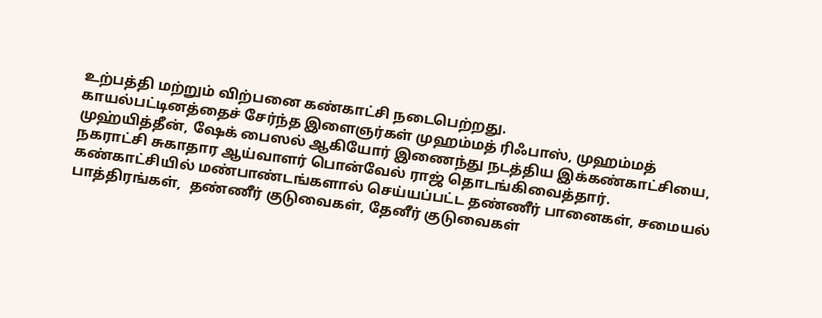உற்பத்தி மற்றும் விற்பனை கண்காட்சி நடைபெற்றது.
காயல்பட்டினத்தைச் சேர்ந்த இளைஞர்கள் முஹம்மத் ரிஃபாஸ், முஹம்மத் முஹ்யித்தீன், ஷேக் பைஸல் ஆகியோர் இணைந்து நடத்திய இக்கண்காட்சியை, நகராட்சி சுகாதார ஆய்வாளர் பொன்வேல் ராஜ் தொடங்கிவைத்தார்.
கண்காட்சியில் மண்பாண்டங்களால் செய்யப்பட்ட தண்ணீர் பானைகள், சமையல் பாத்திரங்கள்,  தண்ணீர் குடுவைகள், தேனீர் குடுவைகள்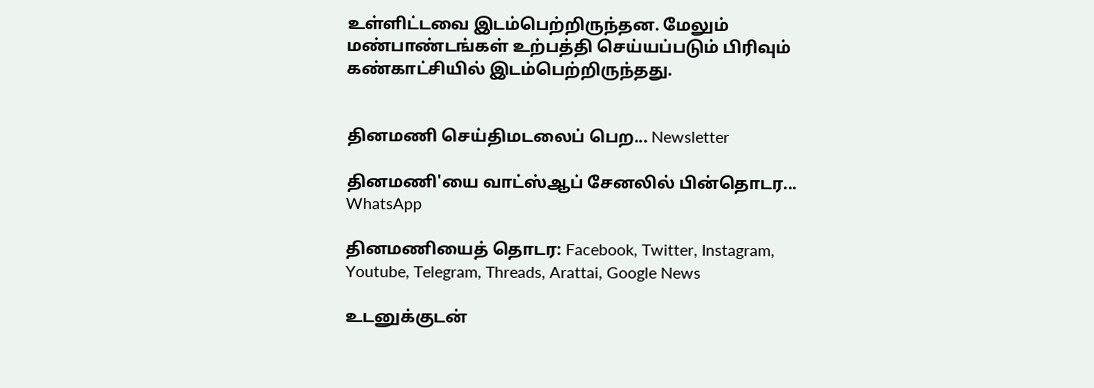உள்ளிட்டவை இடம்பெற்றிருந்தன. மேலும் மண்பாண்டங்கள் உற்பத்தி செய்யப்படும் பிரிவும் கண்காட்சியில் இடம்பெற்றிருந்தது.


தினமணி செய்திமடலைப் பெற... Newsletter

தினமணி'யை வாட்ஸ்ஆப் சேனலில் பின்தொடர... WhatsApp

தினமணியைத் தொடர: Facebook, Twitter, Instagram, Youtube, Telegram, Threads, Arattai, Google News

உடனுக்குடன்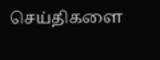செய்திகளை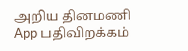அறிய தினமணி App பதிவிறக்கம்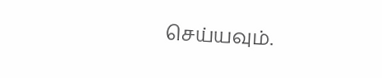செய்யவும்.